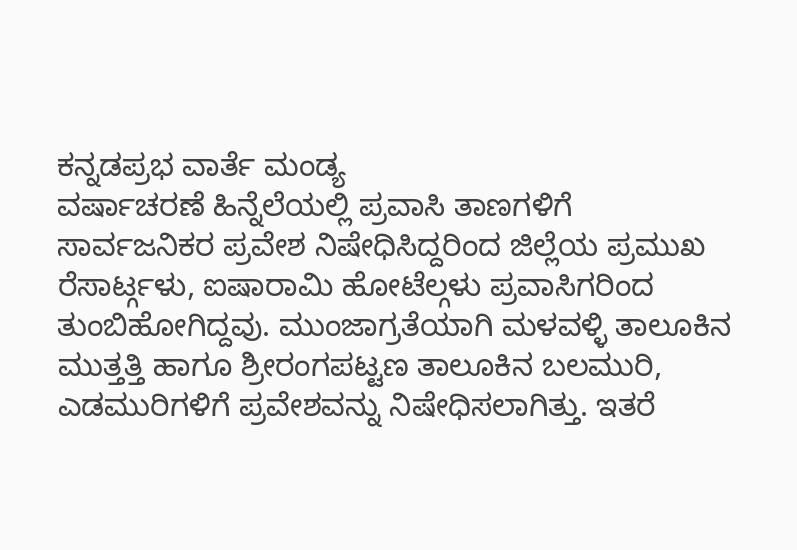ಕನ್ನಡಪ್ರಭ ವಾರ್ತೆ ಮಂಡ್ಯ
ವರ್ಷಾಚರಣೆ ಹಿನ್ನೆಲೆಯಲ್ಲಿ ಪ್ರವಾಸಿ ತಾಣಗಳಿಗೆ ಸಾರ್ವಜನಿಕರ ಪ್ರವೇಶ ನಿಷೇಧಿಸಿದ್ದರಿಂದ ಜಿಲ್ಲೆಯ ಪ್ರಮುಖ ರೆಸಾರ್ಟ್ಗಳು, ಐಷಾರಾಮಿ ಹೋಟೆಲ್ಗಳು ಪ್ರವಾಸಿಗರಿಂದ ತುಂಬಿಹೋಗಿದ್ದವು. ಮುಂಜಾಗ್ರತೆಯಾಗಿ ಮಳವಳ್ಳಿ ತಾಲೂಕಿನ ಮುತ್ತತ್ತಿ ಹಾಗೂ ಶ್ರೀರಂಗಪಟ್ಟಣ ತಾಲೂಕಿನ ಬಲಮುರಿ, ಎಡಮುರಿಗಳಿಗೆ ಪ್ರವೇಶವನ್ನು ನಿಷೇಧಿಸಲಾಗಿತ್ತು. ಇತರೆ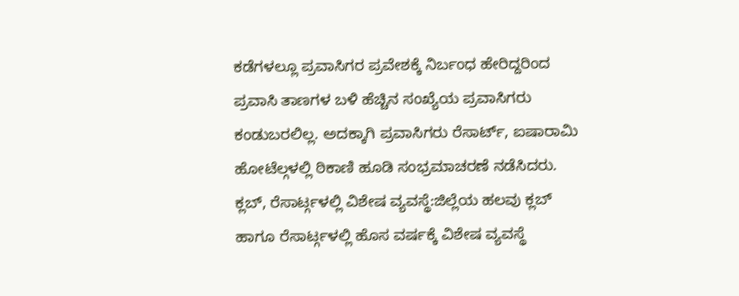ಕಡೆಗಳಲ್ಲೂ ಪ್ರವಾಸಿಗರ ಪ್ರವೇಶಕ್ಕೆ ನಿರ್ಬಂಧ ಹೇರಿದ್ದರಿಂದ ಪ್ರವಾಸಿ ತಾಣಗಳ ಬಳಿ ಹೆಚ್ಚಿನ ಸಂಖ್ಯೆಯ ಪ್ರವಾಸಿಗರು ಕಂಡುಬರಲಿಲ್ಲ. ಅದಕ್ಕಾಗಿ ಪ್ರವಾಸಿಗರು ರೆಸಾರ್ಟ್, ಐಷಾರಾಮಿ ಹೋಟೆಲ್ಗಳಲ್ಲಿ ಠಿಕಾಣಿ ಹೂಡಿ ಸಂಭ್ರಮಾಚರಣೆ ನಡೆಸಿದರು.
ಕ್ಲಬ್, ರೆಸಾರ್ಟ್ಗಳಲ್ಲಿ ವಿಶೇಷ ವ್ಯವಸ್ಥೆ:ಜಿಲ್ಲೆಯ ಹಲವು ಕ್ಲಬ್ ಹಾಗೂ ರೆಸಾರ್ಟ್ಗಳಲ್ಲಿ ಹೊಸ ವರ್ಷಕ್ಕೆ ವಿಶೇಷ ವ್ಯವಸ್ಥೆ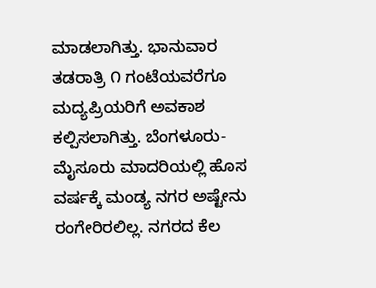ಮಾಡಲಾಗಿತ್ತು. ಭಾನುವಾರ ತಡರಾತ್ರಿ ೧ ಗಂಟೆಯವರೆಗೂ ಮದ್ಯಪ್ರಿಯರಿಗೆ ಅವಕಾಶ ಕಲ್ಪಿಸಲಾಗಿತ್ತು. ಬೆಂಗಳೂರು-ಮೈಸೂರು ಮಾದರಿಯಲ್ಲಿ ಹೊಸ ವರ್ಷಕ್ಕೆ ಮಂಡ್ಯ ನಗರ ಅಷ್ಟೇನು ರಂಗೇರಿರಲಿಲ್ಲ. ನಗರದ ಕೆಲ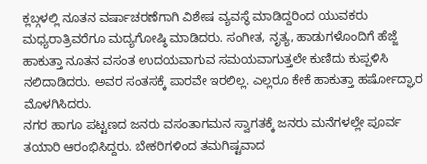ಕ್ಲಬ್ಗಳಲ್ಲಿ ನೂತನ ವರ್ಷಾಚರಣೆಗಾಗಿ ವಿಶೇಷ ವ್ಯವಸ್ಥೆ ಮಾಡಿದ್ದರಿಂದ ಯುವಕರು ಮಧ್ಯರಾತ್ರಿವರೆಗೂ ಮದ್ಯಗೋಷ್ಠಿ ಮಾಡಿದರು. ಸಂಗೀತ, ನೃತ್ಯ, ಹಾಡುಗಳೊಂದಿಗೆ ಹೆಜ್ಜೆ ಹಾಕುತ್ತಾ ನೂತನ ವಸಂತ ಉದಯವಾಗುವ ಸಮಯವಾಗುತ್ತಲೇ ಕುಣಿದು ಕುಪ್ಪಳಿಸಿ ನಲಿದಾಡಿದರು. ಅವರ ಸಂತಸಕ್ಕೆ ಪಾರವೇ ಇರಲಿಲ್ಲ. ಎಲ್ಲರೂ ಕೇಕೆ ಹಾಕುತ್ತಾ ಹರ್ಷೋದ್ಘಾರ ಮೊಳಗಿಸಿದರು.
ನಗರ ಹಾಗೂ ಪಟ್ಟಣದ ಜನರು ವಸಂತಾಗಮನ ಸ್ವಾಗತಕ್ಕೆ ಜನರು ಮನೆಗಳಲ್ಲೇ ಪೂರ್ವ ತಯಾರಿ ಆರಂಭಿಸಿದ್ದರು. ಬೇಕರಿಗಳಿಂದ ತಮಗಿಷ್ಟವಾದ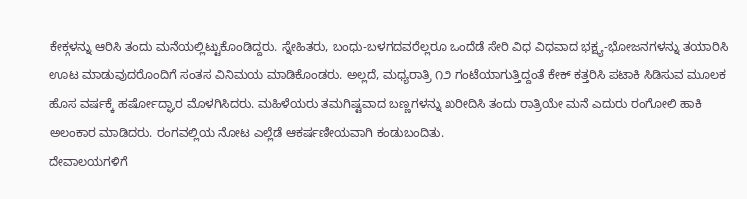ಕೇಕ್ಗಳನ್ನು ಆರಿಸಿ ತಂದು ಮನೆಯಲ್ಲಿಟ್ಟುಕೊಂಡಿದ್ದರು. ಸ್ನೇಹಿತರು, ಬಂಧು-ಬಳಗದವರೆಲ್ಲರೂ ಒಂದೆಡೆ ಸೇರಿ ವಿಧ ವಿಧವಾದ ಭಕ್ಷ್ಯ-ಭೋಜನಗಳನ್ನು ತಯಾರಿಸಿ ಊಟ ಮಾಡುವುದರೊಂದಿಗೆ ಸಂತಸ ವಿನಿಮಯ ಮಾಡಿಕೊಂಡರು. ಅಲ್ಲದೆ, ಮಧ್ಯರಾತ್ರಿ ೧೨ ಗಂಟೆಯಾಗುತ್ತಿದ್ದಂತೆ ಕೇಕ್ ಕತ್ತರಿಸಿ ಪಟಾಕಿ ಸಿಡಿಸುವ ಮೂಲಕ ಹೊಸ ವರ್ಷಕ್ಕೆ ಹರ್ಷೋದ್ಘಾರ ಮೊಳಗಿಸಿದರು. ಮಹಿಳೆಯರು ತಮಗಿಷ್ಟವಾದ ಬಣ್ಣಗಳನ್ನು ಖರೀದಿಸಿ ತಂದು ರಾತ್ರಿಯೇ ಮನೆ ಎದುರು ರಂಗೋಲಿ ಹಾಕಿ ಅಲಂಕಾರ ಮಾಡಿದರು. ರಂಗವಲ್ಲಿಯ ನೋಟ ಎಲ್ಲೆಡೆ ಆಕರ್ಷಣೀಯವಾಗಿ ಕಂಡುಬಂದಿತು.
ದೇವಾಲಯಗಳಿಗೆ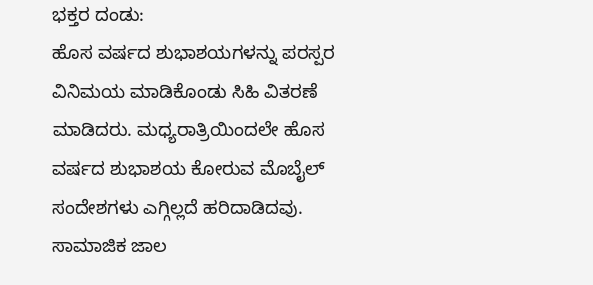ಭಕ್ತರ ದಂಡು:
ಹೊಸ ವರ್ಷದ ಶುಭಾಶಯಗಳನ್ನು ಪರಸ್ಪರ ವಿನಿಮಯ ಮಾಡಿಕೊಂಡು ಸಿಹಿ ವಿತರಣೆ ಮಾಡಿದರು. ಮಧ್ಯರಾತ್ರಿಯಿಂದಲೇ ಹೊಸ ವರ್ಷದ ಶುಭಾಶಯ ಕೋರುವ ಮೊಬೈಲ್ ಸಂದೇಶಗಳು ಎಗ್ಗಿಲ್ಲದೆ ಹರಿದಾಡಿದವು. ಸಾಮಾಜಿಕ ಜಾಲ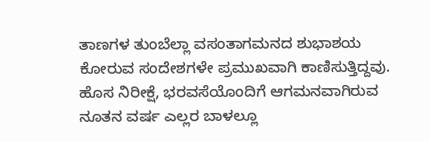ತಾಣಗಳ ತುಂಬೆಲ್ಲಾ ವಸಂತಾಗಮನದ ಶುಭಾಶಯ ಕೋರುವ ಸಂದೇಶಗಳೇ ಪ್ರಮುಖವಾಗಿ ಕಾಣಿಸುತ್ತಿದ್ದವು. ಹೊಸ ನಿರೀಕ್ಷೆ, ಭರವಸೆಯೊಂದಿಗೆ ಆಗಮನವಾಗಿರುವ ನೂತನ ವರ್ಷ ಎಲ್ಲರ ಬಾಳಲ್ಲೂ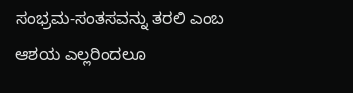ಸಂಭ್ರಮ-ಸಂತಸವನ್ನು ತರಲಿ ಎಂಬ ಆಶಯ ಎಲ್ಲರಿಂದಲೂ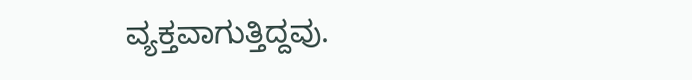ವ್ಯಕ್ತವಾಗುತ್ತಿದ್ದವು.